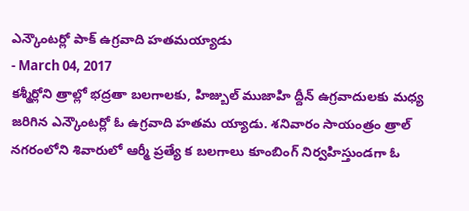ఎన్కౌంటర్లో పాక్ ఉగ్రవాది హతమయ్యాడు
- March 04, 2017
కశ్మీర్లోని త్రాల్లో భద్రతా బలగాలకు, హిజ్బుల్ ముజాహి ద్దీన్ ఉగ్రవాదులకు మధ్య జరిగిన ఎన్కౌంటర్లో ఓ ఉగ్రవాది హతమ య్యాడు. శనివారం సాయంత్రం త్రాల్ నగరంలోని శివారులో ఆర్మీ ప్రత్యే క బలగాలు కూంబింగ్ నిర్వహిస్తుండగా ఓ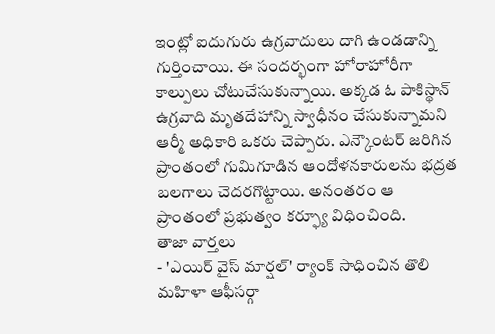ఇంట్లో ఐదుగురు ఉగ్రవాదులు దాగి ఉండడాన్ని గుర్తించాయి. ఈ సందర్భంగా హోరాహోరీగా కాల్పులు చోటుచేసుకున్నాయి. అక్కడ ఓ పాకిస్థాన్ ఉగ్రవాది మృతదేహాన్ని స్వాధీనం చేసుకున్నామని ఆర్మీ అధికారి ఒకరు చెప్పారు. ఎన్కౌంటర్ జరిగిన ప్రాంతంలో గుమిగూడిన ఆందోళనకారులను భద్రత బలగాలు చెదరగొట్టాయి. అనంతరం ఆ ప్రాంతంలో ప్రభుత్వం కర్ఫ్యూ విధించింది.
తాజా వార్తలు
- 'ఎయిర్ వైస్ మార్షల్' ర్యాంక్ సాధించిన తొలి మహిళా ఆఫీసర్గా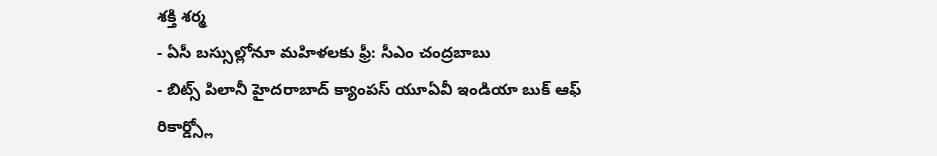శక్తి శర్మ
- ఏసీ బస్సుల్లోనూ మహిళలకు ఫ్రీ: సీఎం చంద్రబాబు
- బిట్స్ పిలానీ హైదరాబాద్ క్యాంపస్ యూఏవీ ఇండియా బుక్ ఆఫ్ రికార్డ్స్లో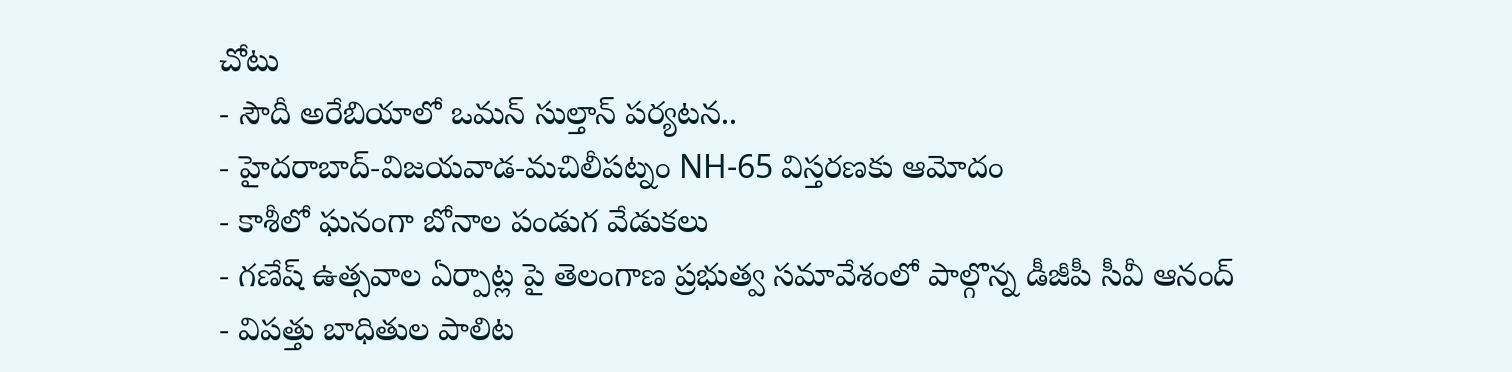చోటు
- సౌదీ అరేబియాలో ఒమన్ సుల్తాన్ పర్యటన..
- హైదరాబాద్-విజయవాడ-మచిలీపట్నం NH-65 విస్తరణకు ఆమోదం
- కాశీలో ఘనంగా బోనాల పండుగ వేడుకలు
- గణేష్ ఉత్సవాల ఏర్పాట్ల పై తెలంగాణ ప్రభుత్వ సమావేశంలో పాల్గొన్న డీజీపీ సీవీ ఆనంద్
- విపత్తు బాధితుల పాలిట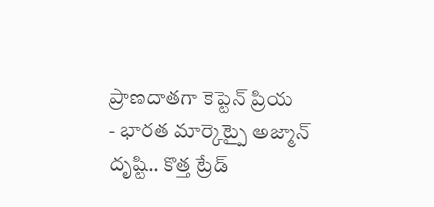ప్రాణదాతగా కెప్టెన్ ప్రియ
- భారత మార్కెట్పై అజ్మాన్ దృష్టి.. కొత్త ట్రేడ్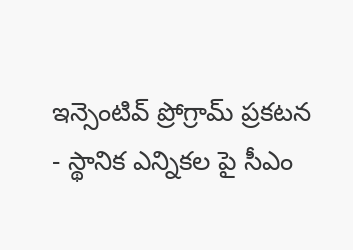ఇన్సెంటివ్ ప్రోగ్రామ్ ప్రకటన
- స్థానిక ఎన్నికల పై సీఎం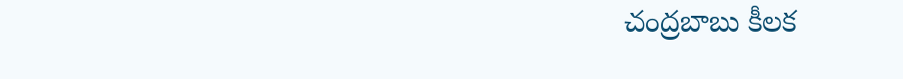చంద్రబాబు కీలక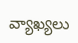వ్యాఖ్యలు